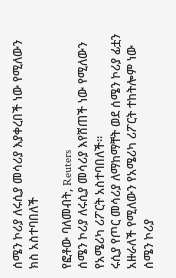ሰሜን ኮሪያ ለሩሲያ መሳሪያ እያቀረበች ነው የሚለውን ክስ አስተባበለች

የፎቶው ባለመብት, Reuters
ሰሜን ኮሪያ ለሩሲያ መሳሪያ እየሸጠች ነው የሚለውን የአሜሪካ ሪፖርት አስተባበለች።
ሩሲያ የጦር መሳሪያ ለማከማቸት ወደ ሰሜን ኮሪያ ፊቷን አዙራለች የሚለውን የአሜሪካ ሪፖርት ተከትሎም ነው ሰሜን ኮሪያ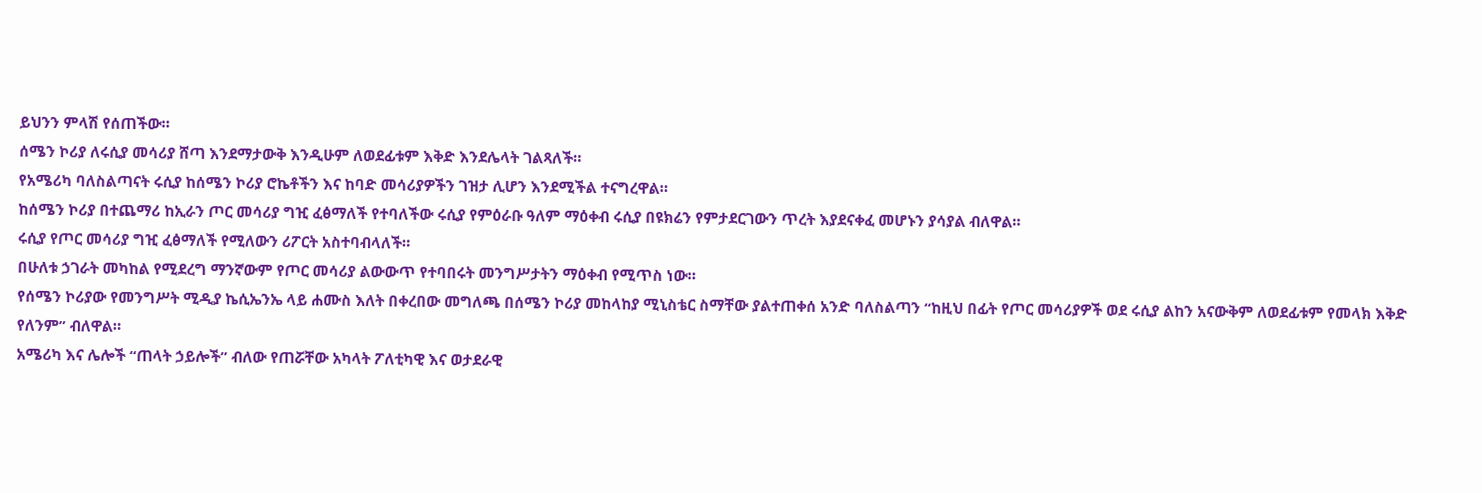ይህንን ምላሽ የሰጠችው።
ሰሜን ኮሪያ ለሩሲያ መሳሪያ ሸጣ እንደማታውቅ እንዲሁም ለወደፊቱም እቅድ እንደሌላት ገልጻለች።
የአሜሪካ ባለስልጣናት ሩሲያ ከሰሜን ኮሪያ ሮኬቶችን እና ከባድ መሳሪያዎችን ገዝታ ሊሆን እንደሚችል ተናግረዋል።
ከሰሜን ኮሪያ በተጨማሪ ከኢራን ጦር መሳሪያ ግዢ ፈፅማለች የተባለችው ሩሲያ የምዕራቡ ዓለም ማዕቀብ ሩሲያ በዩክሬን የምታደርገውን ጥረት እያደናቀፈ መሆኑን ያሳያል ብለዋል።
ሩሲያ የጦር መሳሪያ ግዢ ፈፅማለች የሚለውን ሪፖርት አስተባብላለች።
በሁለቱ ኃገራት መካከል የሚደረግ ማንኛውም የጦር መሳሪያ ልውውጥ የተባበሩት መንግሥታትን ማዕቀብ የሚጥስ ነው።
የሰሜን ኮሪያው የመንግሥት ሚዲያ ኬሲኤንኤ ላይ ሐሙስ እለት በቀረበው መግለጫ በሰሜን ኮሪያ መከላከያ ሚኒስቴር ስማቸው ያልተጠቀሰ አንድ ባለስልጣን “ከዚህ በፊት የጦር መሳሪያዎች ወደ ሩሲያ ልከን አናውቅም ለወደፊቱም የመላክ እቅድ የለንም” ብለዋል።
አሜሪካ እና ሌሎች “ጠላት ኃይሎች” ብለው የጠሯቸው አካላት ፖለቲካዊ እና ወታደራዊ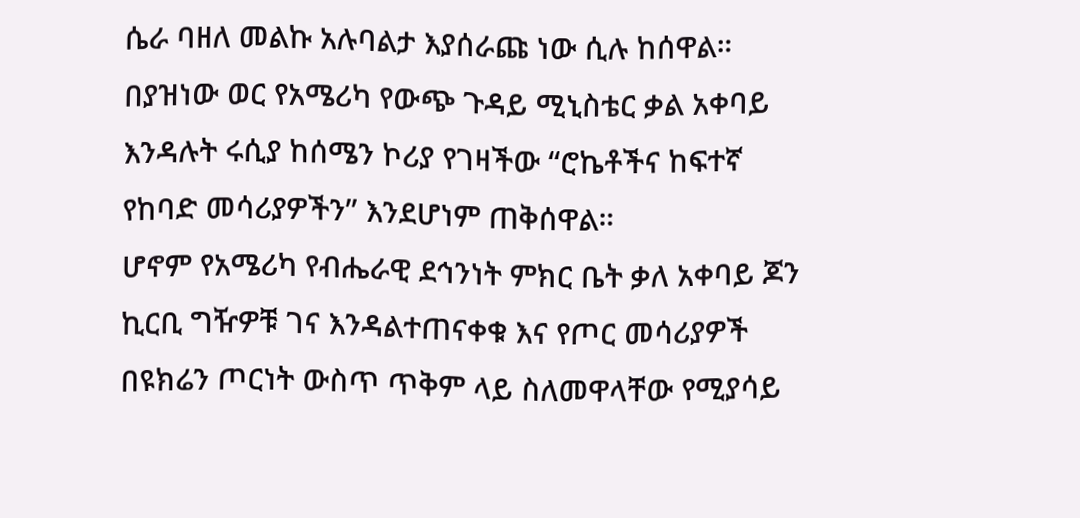ሴራ ባዘለ መልኩ አሉባልታ እያሰራጩ ነው ሲሉ ከሰዋል።
በያዝነው ወር የአሜሪካ የውጭ ጉዳይ ሚኒስቴር ቃል አቀባይ እንዳሉት ሩሲያ ከሰሜን ኮሪያ የገዛችው “ሮኬቶችና ከፍተኛ የከባድ መሳሪያዎችን” እንደሆነም ጠቅሰዋል።
ሆኖም የአሜሪካ የብሔራዊ ደኅንነት ምክር ቤት ቃለ አቀባይ ጆን ኪርቢ ግዥዎቹ ገና እንዳልተጠናቀቁ እና የጦር መሳሪያዎች በዩክሬን ጦርነት ውስጥ ጥቅም ላይ ስለመዋላቸው የሚያሳይ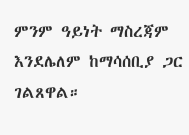ምንም ዓይነት ማስረጃም እንደሌለም ከማሳሰቢያ ጋር ገልጸዋል።